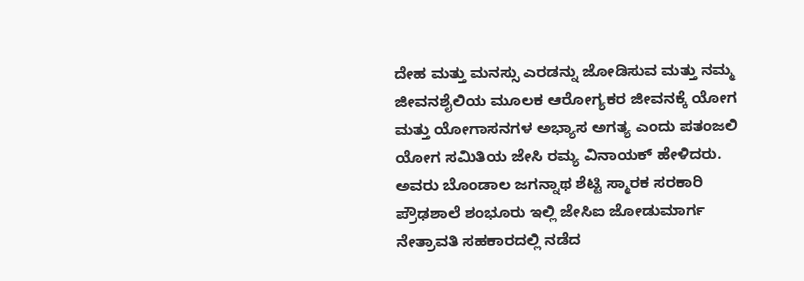ದೇಹ ಮತ್ತು ಮನಸ್ಸು ಎರಡನ್ನು ಜೋಡಿಸುವ ಮತ್ತು ನಮ್ಮ ಜೀವನಶೈಲಿಯ ಮೂಲಕ ಆರೋಗ್ಯಕರ ಜೀವನಕ್ಕೆ ಯೋಗ ಮತ್ತು ಯೋಗಾಸನಗಳ ಅಭ್ಯಾಸ ಅಗತ್ಯ ಎಂದು ಪತಂಜಲಿ ಯೋಗ ಸಮಿತಿಯ ಜೇಸಿ ರಮ್ಯ ವಿನಾಯಕ್ ಹೇಳಿದರು.
ಅವರು ಬೊಂಡಾಲ ಜಗನ್ನಾಥ ಶೆಟ್ಟಿ ಸ್ಮಾರಕ ಸರಕಾರಿ ಪ್ರೌಢಶಾಲೆ ಶಂಭೂರು ಇಲ್ಲಿ ಜೇಸಿಐ ಜೋಡುಮಾರ್ಗ ನೇತ್ರಾವತಿ ಸಹಕಾರದಲ್ಲಿ ನಡೆದ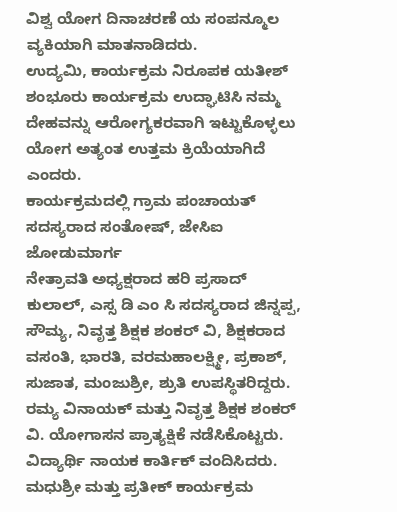ವಿಶ್ವ ಯೋಗ ದಿನಾಚರಣೆ ಯ ಸಂಪನ್ಮೂಲ ವ್ಯಕಿಯಾಗಿ ಮಾತನಾಡಿದರು.
ಉದ್ಯಮಿ, ಕಾರ್ಯಕ್ರಮ ನಿರೂಪಕ ಯತೀಶ್ ಶಂಭೂರು ಕಾರ್ಯಕ್ರಮ ಉದ್ಘಾಟಿಸಿ ನಮ್ಮ ದೇಹವನ್ನು ಆರೋಗ್ಯಕರವಾಗಿ ಇಟ್ಟುಕೊಳ್ಳಲು ಯೋಗ ಅತ್ಯಂತ ಉತ್ತಮ ಕ್ರಿಯೆಯಾಗಿದೆ ಎಂದರು.
ಕಾರ್ಯಕ್ರಮದಲ್ಲಿ ಗ್ರಾಮ ಪಂಚಾಯತ್ ಸದಸ್ಯರಾದ ಸಂತೋಷ್, ಜೇಸಿಐ ಜೋಡುಮಾರ್ಗ
ನೇತ್ರಾವತಿ ಅಧ್ಯಕ್ಷರಾದ ಹರಿ ಪ್ರಸಾದ್ ಕುಲಾಲ್, ಎಸ್ಸ ಡಿ ಎಂ ಸಿ ಸದಸ್ಯರಾದ ಜಿನ್ನಪ್ಪ, ಸೌಮ್ಯ, ನಿವೃತ್ತ ಶಿಕ್ಷಕ ಶಂಕರ್ ವಿ, ಶಿಕ್ಷಕರಾದ ವಸಂತಿ, ಭಾರತಿ, ವರಮಹಾಲಕ್ಷ್ಮೀ, ಪ್ರಕಾಶ್, ಸುಜಾತ, ಮಂಜುಶ್ರೀ, ಶ್ರುತಿ ಉಪಸ್ಥಿತರಿದ್ದರು.
ರಮ್ಯ ವಿನಾಯಕ್ ಮತ್ತು ನಿವೃತ್ತ ಶಿಕ್ಷಕ ಶಂಕರ್ ವಿ. ಯೋಗಾಸನ ಪ್ರಾತ್ಯಕ್ಷಿಕೆ ನಡೆಸಿಕೊಟ್ಟರು. ವಿದ್ಯಾರ್ಥಿ ನಾಯಕ ಕಾರ್ತಿಕ್ ವಂದಿಸಿದರು. ಮಧುಶ್ರೀ ಮತ್ತು ಪ್ರತೀಕ್ ಕಾರ್ಯಕ್ರಮ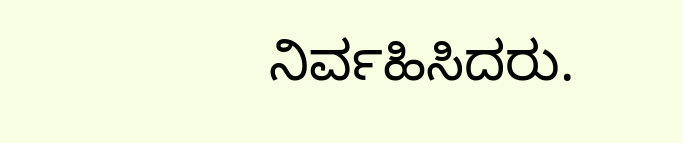ನಿರ್ವಹಿಸಿದರು.